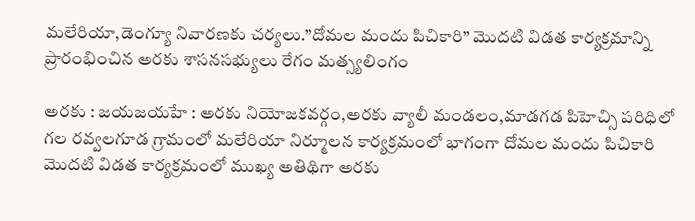మలేరియా,డెంగ్యూ నివారణకు చర్యలు.”దోమల మందు పిచికారి” మొదటి విడత కార్యక్రమాన్ని ప్రారంభించిన అరకు శాసనసభ్యులు రేగం మత్స్యలింగం

అరకు : జయజయహే : అరకు నియోజకవర్గం,అరకు వ్యాలీ మండలం,మాడగడ పిహెచ్సి పరిధిలో గల రవ్వలగూడ గ్రామంలో మలేరియా నిర్మూలన కార్యక్రమంలో భాగంగా దోమల మందు పిచికారి మొదటి విడత కార్యక్రమంలో ముఖ్య అతిథిగా అరకు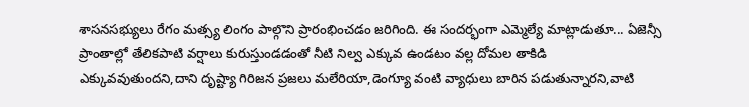శాసనసభ్యులు రేగం మత్స్య లింగం పాల్గొని ప్రారంభించడం జరిగింది. ఈ సందర్భంగా ఎమ్మెల్యే మాట్లాడుతూ... ఏజెన్సీ ప్రాంతాల్లో తేలికపాటి వర్షాలు కురుస్తుండడంతో నీటి నిల్వ ఎక్కువ ఉండటం వల్ల దోమల తాకిడి ఎక్కువవుతుందని,దాని దృష్ట్యా గిరిజన ప్రజలు మలేరియా,డెంగ్యూ వంటి వ్యాధులు బారిన పడుతున్నారని,వాటి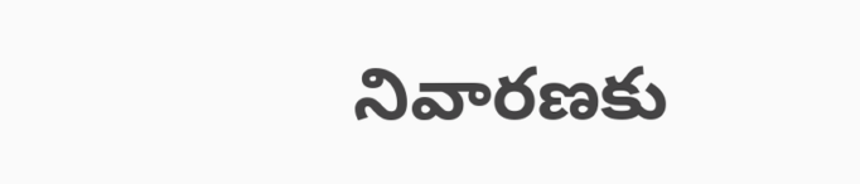నివారణకు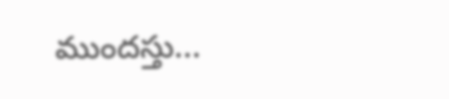ముందస్తు...